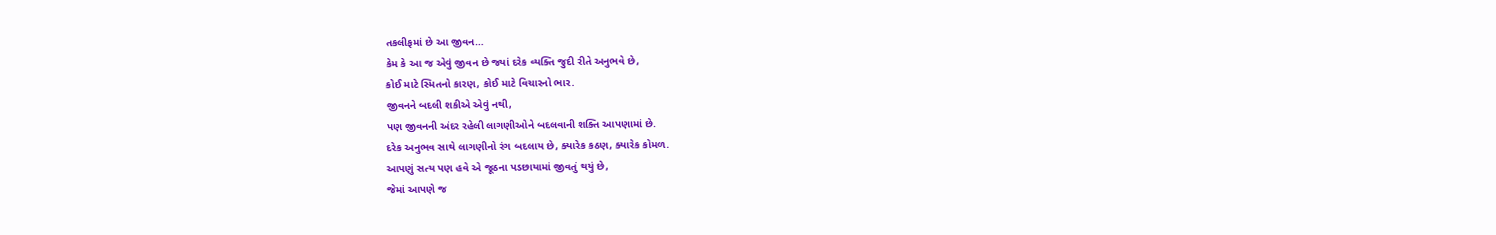તકલીફમાં છે આ જીવન…
કેમ કે આ જ એવું જીવન છે જ્યાં દરેક વ્યક્તિ જુદી રીતે અનુભવે છે,
કોઈ માટે સ્મિતનો કારણ, કોઈ માટે વિચારનો ભાર.
જીવનને બદલી શકીએ એવું નથી,
પણ જીવનની અંદર રહેલી લાગણીઓને બદલવાની શક્તિ આપણામાં છે.
દરેક અનુભવ સાથે લાગણીનો રંગ બદલાય છે, ક્યારેક કઠણ, ક્યારેક કોમળ.
આપણું સત્ય પણ હવે એ જૂઠના પડછાયામાં જીવતું થયું છે,
જેમાં આપણે જ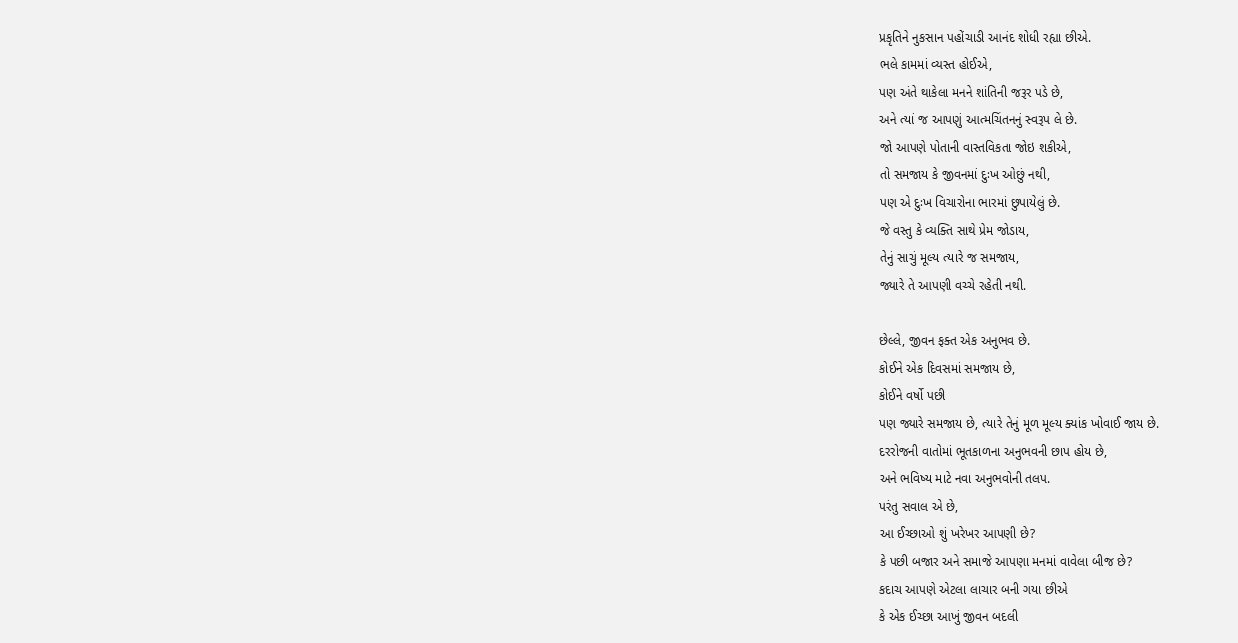પ્રકૃતિને નુકસાન પહોંચાડી આનંદ શોધી રહ્યા છીએ.
ભલે કામમાં વ્યસ્ત હોઈએ,
પણ અંતે થાકેલા મનને શાંતિની જરૂર પડે છે,
અને ત્યાં જ આપણું આત્મચિંતનનું સ્વરૂપ લે છે.
જો આપણે પોતાની વાસ્તવિકતા જોઇ શકીએ,
તો સમજાય કે જીવનમાં દુઃખ ઓછું નથી,
પણ એ દુઃખ વિચારોના ભારમાં છુપાયેલું છે.
જે વસ્તુ કે વ્યક્તિ સાથે પ્રેમ જોડાય,
તેનું સાચું મૂલ્ય ત્યારે જ સમજાય,
જ્યારે તે આપણી વચ્ચે રહેતી નથી.

છેલ્લે, જીવન ફક્ત એક અનુભવ છે.
કોઈને એક દિવસમાં સમજાય છે,
કોઈને વર્ષો પછી
પણ જ્યારે સમજાય છે, ત્યારે તેનું મૂળ મૂલ્ય ક્યાંક ખોવાઈ જાય છે.
દરરોજની વાતોમાં ભૂતકાળના અનુભવની છાપ હોય છે,
અને ભવિષ્ય માટે નવા અનુભવોની તલપ.
પરંતુ સવાલ એ છે,
આ ઈચ્છાઓ શું ખરેખર આપણી છે?
કે પછી બજાર અને સમાજે આપણા મનમાં વાવેલા બીજ છે?
કદાચ આપણે એટલા લાચાર બની ગયા છીએ
કે એક ઈચ્છા આખું જીવન બદલી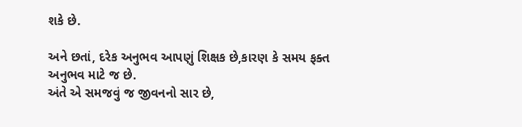શકે છે.

અને છતાં, દરેક અનુભવ આપણું શિક્ષક છે,કારણ કે સમય ફક્ત અનુભવ માટે જ છે.
અંતે એ સમજવું જ જીવનનો સાર છે,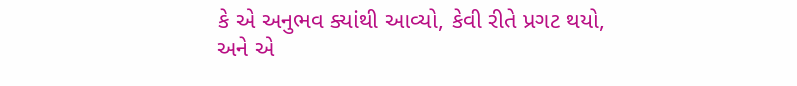કે એ અનુભવ ક્યાંથી આવ્યો, કેવી રીતે પ્રગટ થયો,
અને એ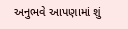અનુભવે આપણામાં શું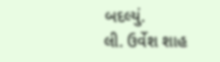બદલ્યું.
લી. ઉર્વેશ શાહ